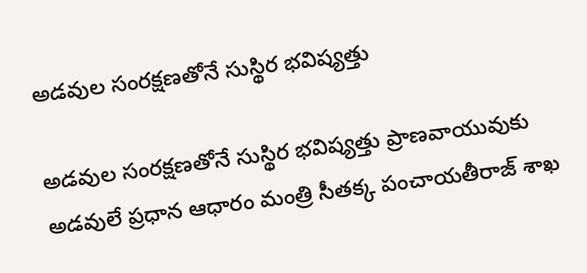అడవుల సంరక్షణతోనే సుస్థిర భవిష్యత్తు

అడవుల సంరక్షణతోనే సుస్థిర భవిష్యత్తు ప్రాణవాయువుకు అడవులే ప్రధాన ఆధారం మంత్రి సీతక్క పంచాయతీరాజ్ శాఖ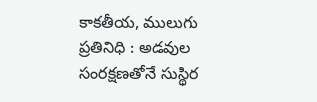కాకతీయ, ములుగు ప్రతినిధి : అడవుల సంరక్షణతోనే సుస్థిర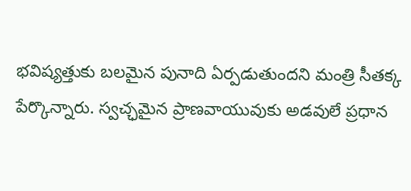భవిష్యత్తుకు బలమైన పునాది ఏర్పడుతుందని మంత్రి సీతక్క పేర్కొన్నారు. స్వచ్ఛమైన ప్రాణవాయువుకు అడవులే ప్రధాన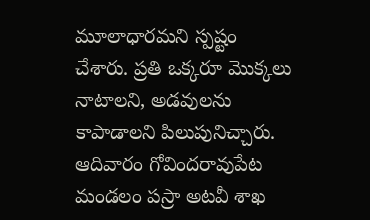మూలాధారమని స్పష్టం చేశారు. ప్రతి ఒక్కరూ మొక్కలు నాటాలని, అడవులను కాపాడాలని పిలుపునిచ్చారు. ఆదివారం గోవిందరావుపేట మండలం పస్రా అటవీ శాఖ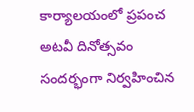కార్యాలయంలో ప్రపంచ అటవీ దినోత్సవం సందర్భంగా నిర్వహించిన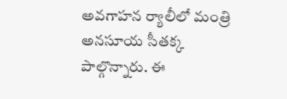అవగాహన ర్యాలీలో మంత్రి అనసూయ సీతక్క పాల్గొన్నారు. ఈ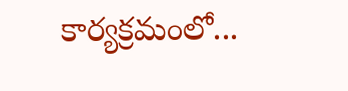కార్యక్రమంలో...